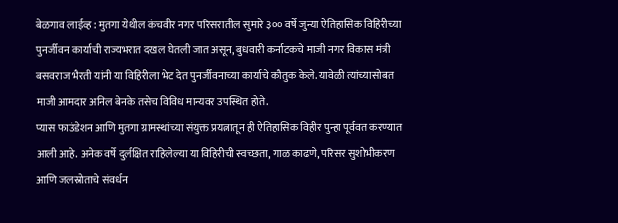बेळगाव लाईव्ह : मुतगा येथील कंचवीर नगर परिसरातील सुमारे ३०० वर्षे जुन्या ऐतिहासिक विहिरीच्या पुनर्जीवन कार्याची राज्यभरात दखल घेतली जात असून, बुधवारी कर्नाटकचे माजी नगर विकास मंत्री बसवराज भैरती यांनी या विहिरीला भेट देत पुनर्जीवनाच्या कार्याचे कौतुक केले. यावेळी त्यांच्यासोबत माजी आमदार अनिल बेनके तसेच विविध मान्यवर उपस्थित होते.
प्यास फाउंडेशन आणि मुतगा ग्रामस्थांच्या संयुक्त प्रयत्नातून ही ऐतिहासिक विहीर पुन्हा पूर्ववत करण्यात आली आहे. अनेक वर्षे दुर्लक्षित राहिलेल्या या विहिरीची स्वच्छता, गाळ काढणे, परिसर सुशोभीकरण आणि जलस्रोताचे संवर्धन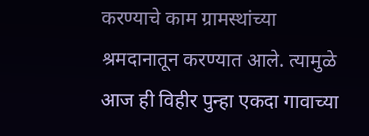करण्याचे काम ग्रामस्थांच्या श्रमदानातून करण्यात आले. त्यामुळे आज ही विहीर पुन्हा एकदा गावाच्या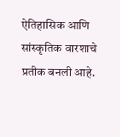ऐतिहासिक आणि सांस्कृतिक वारशाचे प्रतीक बनली आहे.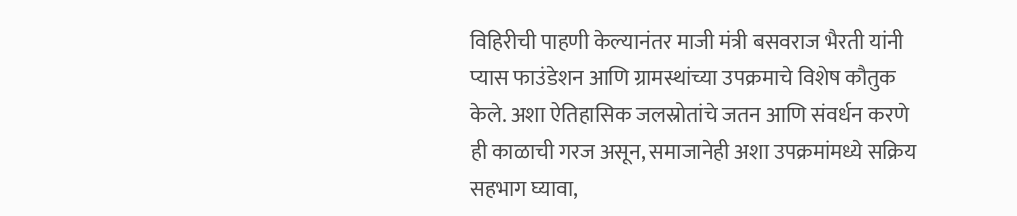विहिरीची पाहणी केल्यानंतर माजी मंत्री बसवराज भैरती यांनी प्यास फाउंडेशन आणि ग्रामस्थांच्या उपक्रमाचे विशेष कौतुक केले. अशा ऐतिहासिक जलस्रोतांचे जतन आणि संवर्धन करणे ही काळाची गरज असून, समाजानेही अशा उपक्रमांमध्ये सक्रिय सहभाग घ्यावा,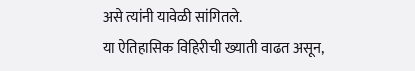असे त्यांनी यावेळी सांगितले.
या ऐतिहासिक विहिरीची ख्याती वाढत असून,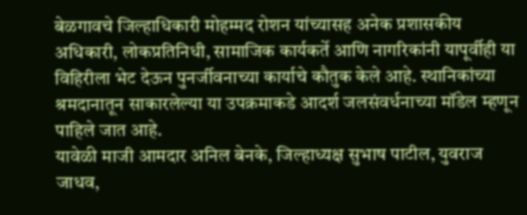बेळगावचे जिल्हाधिकारी मोहम्मद रोशन यांच्यासह अनेक प्रशासकीय अधिकारी, लोकप्रतिनिधी, सामाजिक कार्यकर्ते आणि नागरिकांनी यापूर्वीही या विहिरीला भेट देऊन पुनर्जीवनाच्या कार्याचे कौतुक केले आहे. स्थानिकांच्या श्रमदानातून साकारलेल्या या उपक्रमाकडे आदर्श जलसंवर्धनाच्या मॉडेल म्हणून पाहिले जात आहे.
यावेळी माजी आमदार अनिल बेनके, जिल्हाध्यक्ष सुभाष पाटील, युवराज जाधव,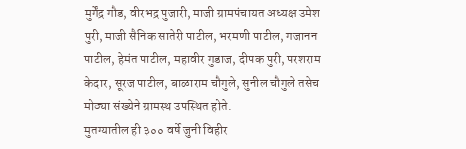मुर्गेंद्र गौड, वीरभद्र पुजारी, माजी ग्रामपंचायत अध्यक्ष उमेश पुरी, माजी सैनिक सातेरी पाटील, भरमणी पाटील, गजानन पाटील, हेमंत पाटील, महावीर गुडाज, दीपक पुरी, परशराम केदार, सूरज पाटील, बाळाराम चौगुले, सुनील चौगुले तसेच मोठ्या संख्येने ग्रामस्थ उपस्थित होते.
मुतग्यातील ही ३०० वर्षे जुनी विहीर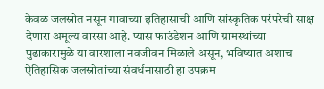केवळ जलस्रोत नसून गावाच्या इतिहासाची आणि सांस्कृतिक परंपरेची साक्ष देणारा अमूल्य वारसा आहे. प्यास फाउंडेशन आणि ग्रामस्थांच्या पुढाकारामुळे या वारशाला नवजीवन मिळाले असून, भविष्यात अशाच ऐतिहासिक जलस्रोतांच्या संवर्धनासाठी हा उपक्रम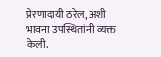प्रेरणादायी ठरेल, अशी भावना उपस्थितांनी व्यक्त केली.